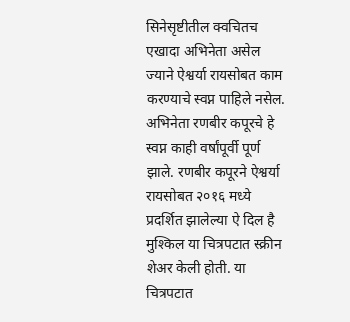सिनेसृष्टीतील क्वचितच एखादा अभिनेता असेल ज्याने ऐश्वर्या रायसोबत काम करण्याचे स्वप्न पाहिले नसेल. अभिनेता रणबीर कपूरचे हे स्वप्न काही वर्षांपूर्वी पूर्ण झाले. रणबीर कपूरने ऐश्वर्या रायसोबत २०१६ मध्ये प्रदर्शित झालेल्या ऐ दिल है मुश्किल या चित्रपटात स्क्रीन शेअर केली होती. या चित्रपटात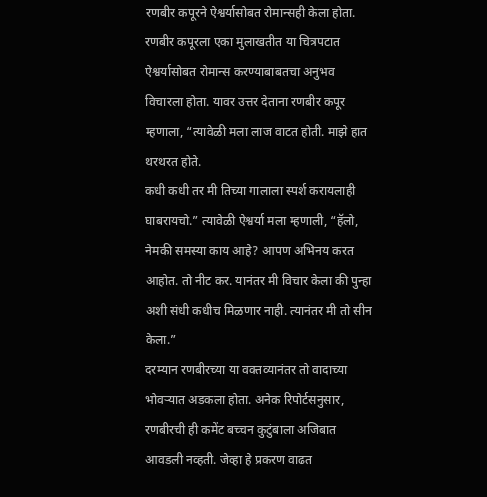रणबीर कपूरने ऐश्वर्यासोबत रोमान्सही केला होता.
रणबीर कपूरला एका मुलाखतीत या चित्रपटात ऐश्वर्यासोबत रोमान्स करण्याबाबतचा अनुभव विचारला होता. यावर उत्तर देताना रणबीर कपूर म्हणाला, “त्यावेळी मला लाज वाटत होती. माझे हात थरथरत होते.
कधी कधी तर मी तिच्या गालाला स्पर्श करायलाही घाबरायचो.” त्यावेळी ऐश्वर्या मला म्हणाली, “हॅलो, नेमकी समस्या काय आहे? आपण अभिनय करत आहोत. तो नीट कर. यानंतर मी विचार केला की पुन्हा अशी संधी कधीच मिळणार नाही. त्यानंतर मी तो सीन केला.”
दरम्यान रणबीरच्या या वक्तव्यानंतर तो वादाच्या भोवऱ्यात अडकला होता. अनेक रिपोर्टसनुसार, रणबीरची ही कमेंट बच्चन कुटुंबाला अजिबात आवडली नव्हती. जेव्हा हे प्रकरण वाढत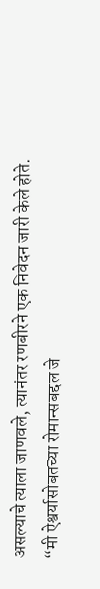असल्याचे त्याला जाणवले, त्यानंतर रणबीरने एक निवेदन जारी केले होते.
“मी ऐश्वर्यासोबतच्या रोमान्सबद्दल जे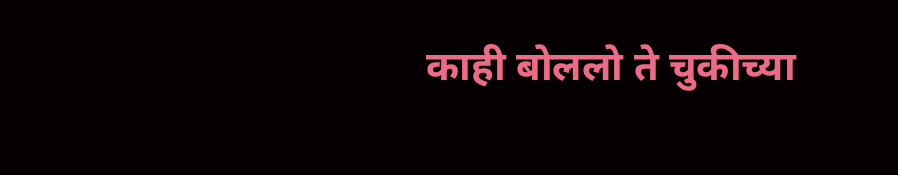काही बोललो ते चुकीच्या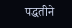पद्धतीने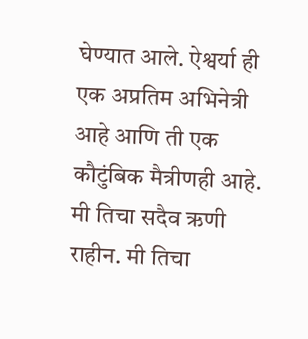घेण्यात आले. ऐश्वर्या ही एक अप्रतिम अभिनेत्री आहे आणि ती एक कौटुंबिक मैत्रीणही आहे. मी तिचा सदैव ऋणी राहीन. मी तिचा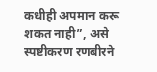कधीही अपमान करू शकत नाही”, असे स्पष्टीकरण रणबीरने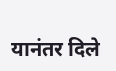यानंतर दिले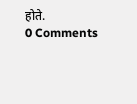होते.
0 Comments